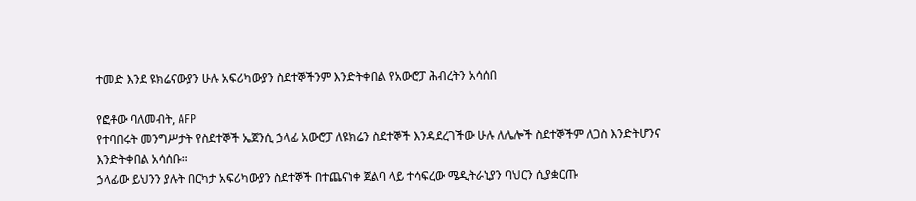ተመድ እንደ ዩክሬናውያን ሁሉ አፍሪካውያን ስደተኞችንም እንድትቀበል የአውሮፓ ሕብረትን አሳሰበ

የፎቶው ባለመብት, AFP
የተባበሩት መንግሥታት የስደተኞች ኤጀንሲ ኃላፊ አውሮፓ ለዩክሬን ስደተኞች እንዳደረገችው ሁሉ ለሌሎች ስደተኞችም ለጋስ እንድትሆንና እንድትቀበል አሳሰቡ።
ኃላፊው ይህንን ያሉት በርካታ አፍሪካውያን ስደተኞች በተጨናነቀ ጀልባ ላይ ተሳፍረው ሜዲትራኒያን ባህርን ሲያቋርጡ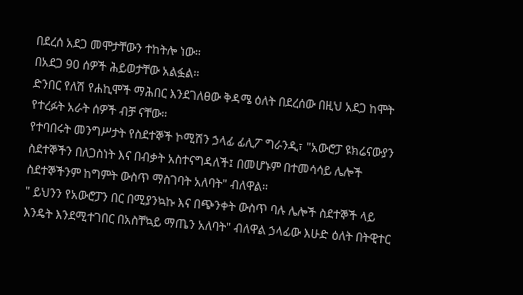በደረሰ አደጋ መሞታቸውን ተከትሎ ነው።
በአደጋ 90 ሰዎች ሕይወታቸው አልፏል።
ድንበር የለሽ የሐኪሞች ማሕበር እንደገለፀው ቅዳሜ ዕለት በደረሰው በዚህ አደጋ ከሞት የተረፉት አራት ሰዎች ብቻ ናቸው።
የተባበሩት መንግሥታት የስደተኞች ኮሚሽን ኃላፊ ፊሊፖ ግራንዲ፣ "አውሮፓ ዩክሬናውያን ስደተኞችን በለጋስነት እና በብቃት አስተናግዳለች፤ በመሆኑም በተመሳሳይ ሌሎች ስደተኞችንም ከግምት ውስጥ ማስገባት አለባት" ብለዋል።
" ይህንን የአውሮፓን በር በሚያንኳኩ እና በጭንቀት ውስጥ ባሉ ሌሎች ስደተኞች ላይ እንዴት እንደሚተገበር በአስቸኳይ ማጤን አለባት" ብለዋል ኃላፊው እሁድ ዕለት በትዊተር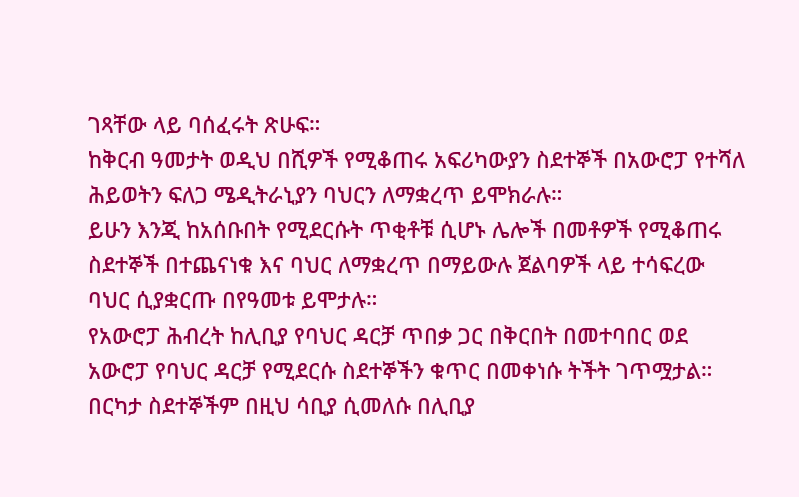ገጻቸው ላይ ባሰፈሩት ጽሁፍ።
ከቅርብ ዓመታት ወዲህ በሺዎች የሚቆጠሩ አፍሪካውያን ስደተኞች በአውሮፓ የተሻለ ሕይወትን ፍለጋ ሜዲትራኒያን ባህርን ለማቋረጥ ይሞክራሉ።
ይሁን እንጂ ከአሰቡበት የሚደርሱት ጥቂቶቹ ሲሆኑ ሌሎች በመቶዎች የሚቆጠሩ ስደተኞች በተጨናነቁ እና ባህር ለማቋረጥ በማይውሉ ጀልባዎች ላይ ተሳፍረው ባህር ሲያቋርጡ በየዓመቱ ይሞታሉ።
የአውሮፓ ሕብረት ከሊቢያ የባህር ዳርቻ ጥበቃ ጋር በቅርበት በመተባበር ወደ አውሮፓ የባህር ዳርቻ የሚደርሱ ስደተኞችን ቁጥር በመቀነሱ ትችት ገጥሟታል።
በርካታ ስደተኞችም በዚህ ሳቢያ ሲመለሱ በሊቢያ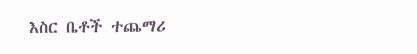እስር ቤቶች ተጨማሪ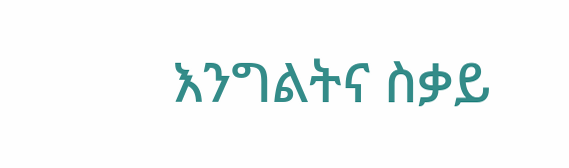እንግልትና ስቃይ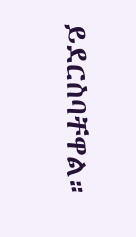ይደርስባቸዋል።